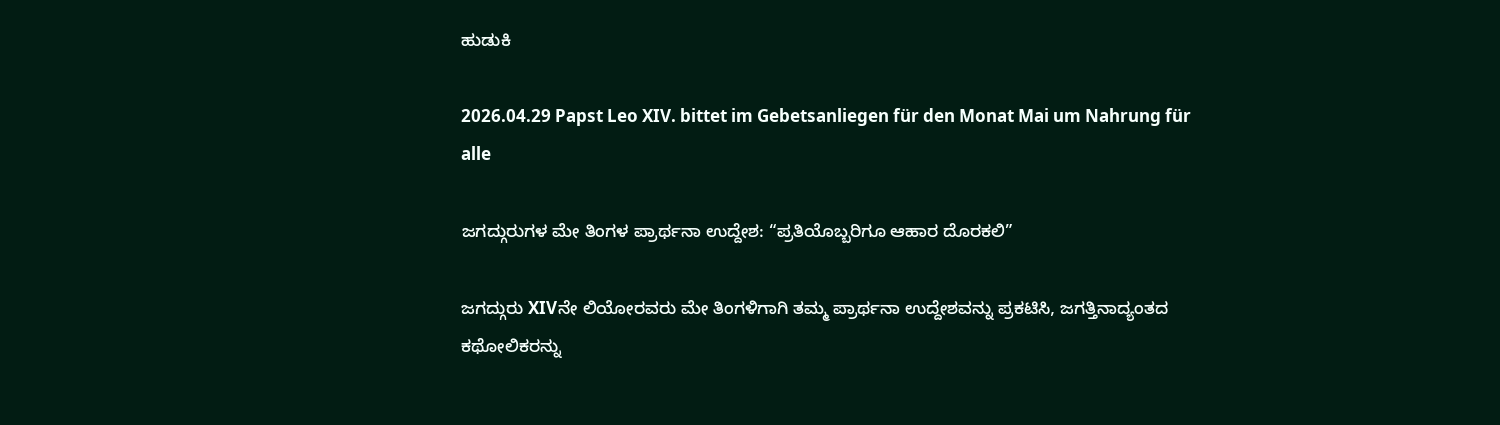ಹುಡುಕಿ

2026.04.29 Papst Leo XIV. bittet im Gebetsanliegen für den Monat Mai um Nahrung für alle

ಜಗದ್ಗುರುಗಳ ಮೇ ತಿಂಗಳ ಪ್ರಾರ್ಥನಾ ಉದ್ದೇಶ: “ಪ್ರತಿಯೊಬ್ಬರಿಗೂ ಆಹಾರ ದೊರಕಲಿ”

ಜಗದ್ಗುರು XIVನೇ ಲಿಯೋರವರು ಮೇ ತಿಂಗಳಿಗಾಗಿ ತಮ್ಮ ಪ್ರಾರ್ಥನಾ ಉದ್ದೇಶವನ್ನು ಪ್ರಕಟಿಸಿ, ಜಗತ್ತಿನಾದ್ಯಂತದ ಕಥೋಲಿಕರನ್ನು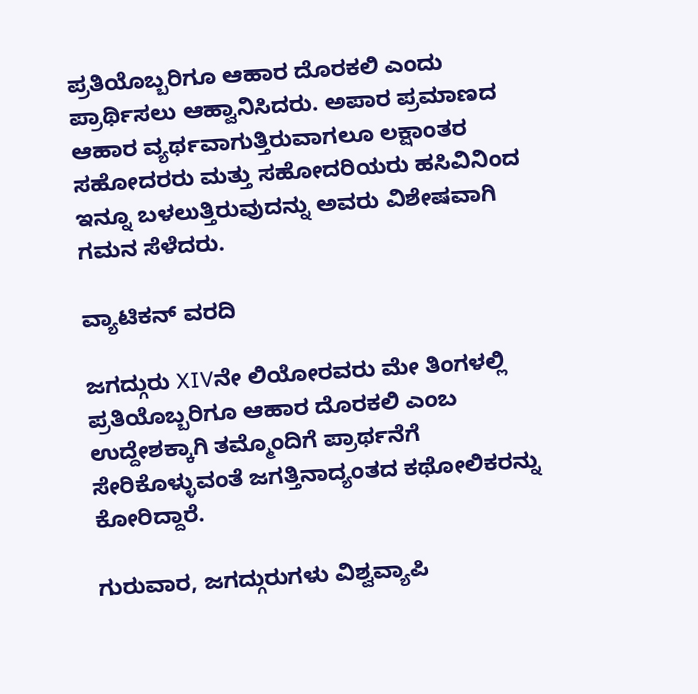ಪ್ರತಿಯೊಬ್ಬರಿಗೂ ಆಹಾರ ದೊರಕಲಿ ಎಂದು ಪ್ರಾರ್ಥಿಸಲು ಆಹ್ವಾನಿಸಿದರು. ಅಪಾರ ಪ್ರಮಾಣದ ಆಹಾರ ವ್ಯರ್ಥವಾಗುತ್ತಿರುವಾಗಲೂ ಲಕ್ಷಾಂತರ ಸಹೋದರರು ಮತ್ತು ಸಹೋದರಿಯರು ಹಸಿವಿನಿಂದ ಇನ್ನೂ ಬಳಲುತ್ತಿರುವುದನ್ನು ಅವರು ವಿಶೇಷವಾಗಿ ಗಮನ ಸೆಳೆದರು.

ವ್ಯಾಟಿಕನ್ ವರದಿ

ಜಗದ್ಗುರು XIVನೇ ಲಿಯೋರವರು ಮೇ ತಿಂಗಳಲ್ಲಿ ಪ್ರತಿಯೊಬ್ಬರಿಗೂ ಆಹಾರ ದೊರಕಲಿ ಎಂಬ ಉದ್ದೇಶಕ್ಕಾಗಿ ತಮ್ಮೊಂದಿಗೆ ಪ್ರಾರ್ಥನೆಗೆ ಸೇರಿಕೊಳ್ಳುವಂತೆ ಜಗತ್ತಿನಾದ್ಯಂತದ ಕಥೋಲಿಕರನ್ನು ಕೋರಿದ್ದಾರೆ.

ಗುರುವಾರ, ಜಗದ್ಗುರುಗಳು ವಿಶ್ವವ್ಯಾಪಿ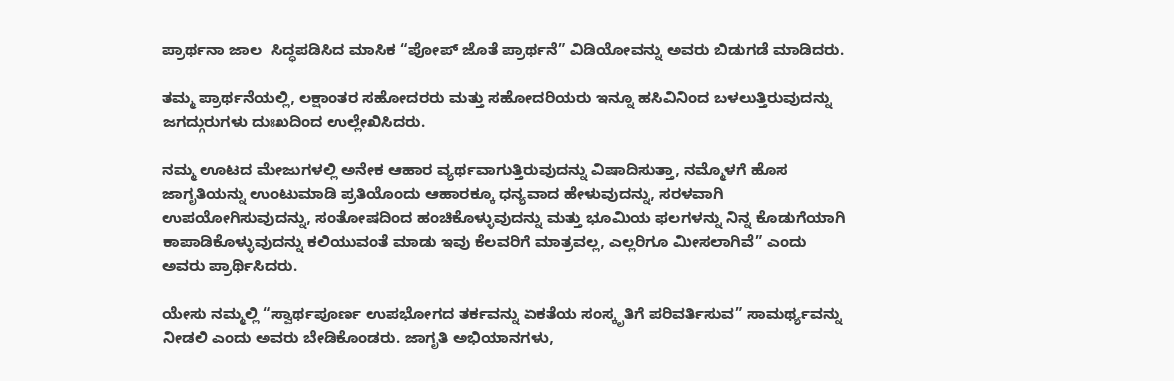ಪ್ರಾರ್ಥನಾ ಜಾಲ  ಸಿದ್ಧಪಡಿಸಿದ ಮಾಸಿಕ “ಪೋಪ್ ಜೊತೆ ಪ್ರಾರ್ಥನೆ” ವಿಡಿಯೋವನ್ನು ಅವರು ಬಿಡುಗಡೆ ಮಾಡಿದರು.

ತಮ್ಮ ಪ್ರಾರ್ಥನೆಯಲ್ಲಿ, ಲಕ್ಷಾಂತರ ಸಹೋದರರು ಮತ್ತು ಸಹೋದರಿಯರು ಇನ್ನೂ ಹಸಿವಿನಿಂದ ಬಳಲುತ್ತಿರುವುದನ್ನು ಜಗದ್ಗುರುಗಳು ದುಃಖದಿಂದ ಉಲ್ಲೇಖಿಸಿದರು.

ನಮ್ಮ ಊಟದ ಮೇಜುಗಳಲ್ಲಿ ಅನೇಕ ಆಹಾರ ವ್ಯರ್ಥವಾಗುತ್ತಿರುವುದನ್ನು ವಿಷಾದಿಸುತ್ತಾ, ನಮ್ಮೊಳಗೆ ಹೊಸ ಜಾಗೃತಿಯನ್ನು ಉಂಟುಮಾಡಿ ಪ್ರತಿಯೊಂದು ಆಹಾರಕ್ಕೂ ಧನ್ಯವಾದ ಹೇಳುವುದನ್ನು, ಸರಳವಾಗಿ ಉಪಯೋಗಿಸುವುದನ್ನು, ಸಂತೋಷದಿಂದ ಹಂಚಿಕೊಳ್ಳುವುದನ್ನು ಮತ್ತು ಭೂಮಿಯ ಫಲಗಳನ್ನು ನಿನ್ನ ಕೊಡುಗೆಯಾಗಿ ಕಾಪಾಡಿಕೊಳ್ಳುವುದನ್ನು ಕಲಿಯುವಂತೆ ಮಾಡು ಇವು ಕೆಲವರಿಗೆ ಮಾತ್ರವಲ್ಲ, ಎಲ್ಲರಿಗೂ ಮೀಸಲಾಗಿವೆ” ಎಂದು ಅವರು ಪ್ರಾರ್ಥಿಸಿದರು.

ಯೇಸು ನಮ್ಮಲ್ಲಿ “ಸ್ವಾರ್ಥಪೂರ್ಣ ಉಪಭೋಗದ ತರ್ಕವನ್ನು ಏಕತೆಯ ಸಂಸ್ಕೃತಿಗೆ ಪರಿವರ್ತಿಸುವ” ಸಾಮರ್ಥ್ಯವನ್ನು ನೀಡಲಿ ಎಂದು ಅವರು ಬೇಡಿಕೊಂಡರು. ಜಾಗೃತಿ ಅಭಿಯಾನಗಳು,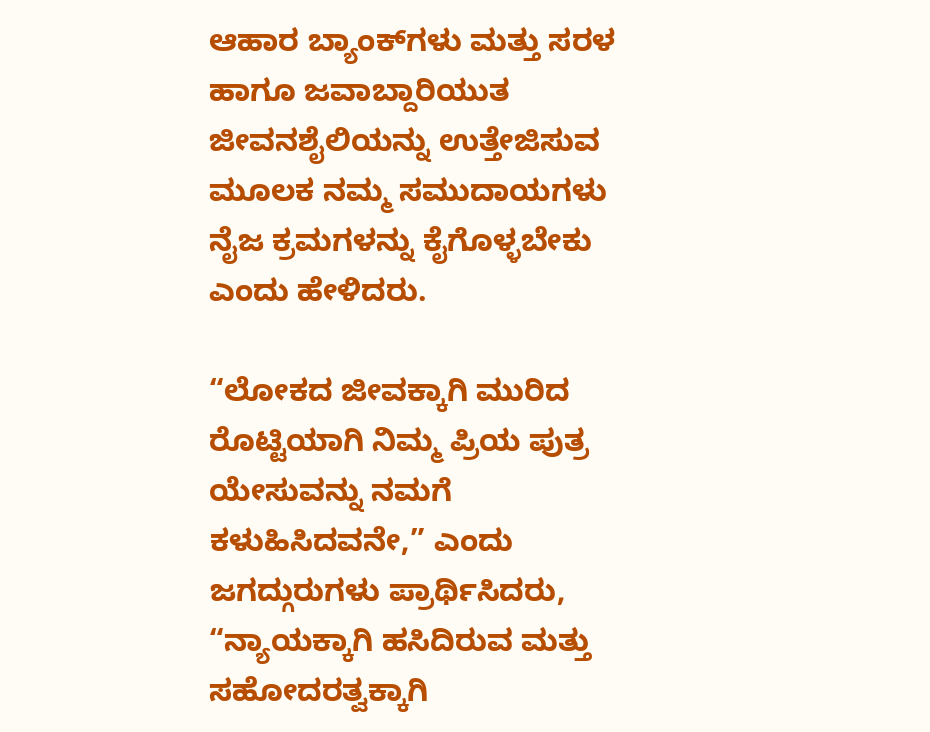ಆಹಾರ ಬ್ಯಾಂಕ್‌ಗಳು ಮತ್ತು ಸರಳ ಹಾಗೂ ಜವಾಬ್ದಾರಿಯುತ ಜೀವನಶೈಲಿಯನ್ನು ಉತ್ತೇಜಿಸುವ ಮೂಲಕ ನಮ್ಮ ಸಮುದಾಯಗಳು ನೈಜ ಕ್ರಮಗಳನ್ನು ಕೈಗೊಳ್ಳಬೇಕು ಎಂದು ಹೇಳಿದರು.

“ಲೋಕದ ಜೀವಕ್ಕಾಗಿ ಮುರಿದ ರೊಟ್ಟಿಯಾಗಿ ನಿಮ್ಮ ಪ್ರಿಯ ಪುತ್ರ ಯೇಸುವನ್ನು ನಮಗೆ ಕಳುಹಿಸಿದವನೇ,” ಎಂದು ಜಗದ್ಗುರುಗಳು ಪ್ರಾರ್ಥಿಸಿದರು, “ನ್ಯಾಯಕ್ಕಾಗಿ ಹಸಿದಿರುವ ಮತ್ತು ಸಹೋದರತ್ವಕ್ಕಾಗಿ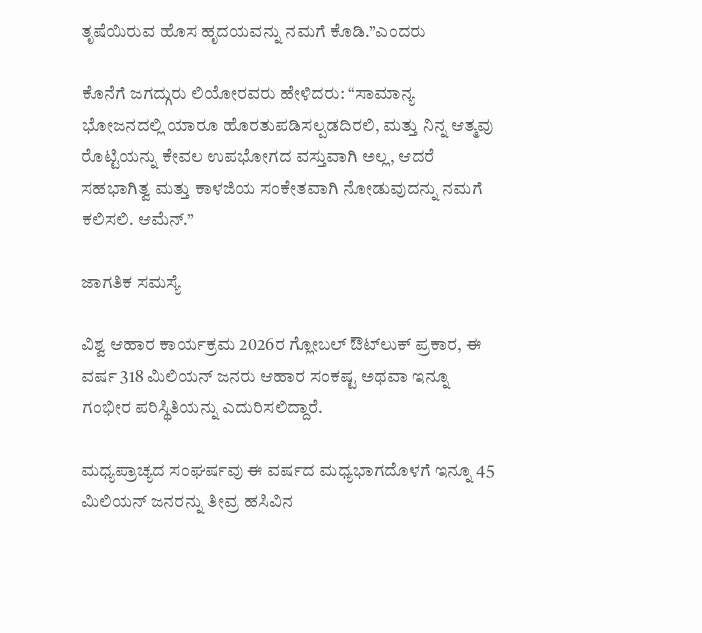ತೃಷೆಯಿರುವ ಹೊಸ ಹೃದಯವನ್ನು ನಮಗೆ ಕೊಡಿ.”ಎಂದರು

ಕೊನೆಗೆ ಜಗದ್ಗುರು ಲಿಯೋರವರು ಹೇಳಿದರು: “ಸಾಮಾನ್ಯ ಭೋಜನದಲ್ಲಿ ಯಾರೂ ಹೊರತುಪಡಿಸಲ್ಪಡದಿರಲಿ, ಮತ್ತು ನಿನ್ನ ಆತ್ಮವು ರೊಟ್ಟಿಯನ್ನು ಕೇವಲ ಉಪಭೋಗದ ವಸ್ತುವಾಗಿ ಅಲ್ಲ, ಆದರೆ ಸಹಭಾಗಿತ್ವ ಮತ್ತು ಕಾಳಜಿಯ ಸಂಕೇತವಾಗಿ ನೋಡುವುದನ್ನು ನಮಗೆ ಕಲಿಸಲಿ. ಆಮೆನ್.”

ಜಾಗತಿಕ ಸಮಸ್ಯೆ

ವಿಶ್ವ ಆಹಾರ ಕಾರ್ಯಕ್ರಮ 2026ರ ಗ್ಲೋಬಲ್ ಔಟ್‌ಲುಕ್ ಪ್ರಕಾರ, ಈ ವರ್ಷ 318 ಮಿಲಿಯನ್ ಜನರು ಆಹಾರ ಸಂಕಷ್ಟ ಅಥವಾ ಇನ್ನೂ ಗಂಭೀರ ಪರಿಸ್ಥಿತಿಯನ್ನು ಎದುರಿಸಲಿದ್ದಾರೆ.

ಮಧ್ಯಪ್ರಾಚ್ಯದ ಸಂಘರ್ಷವು ಈ ವರ್ಷದ ಮಧ್ಯಭಾಗದೊಳಗೆ ಇನ್ನೂ 45 ಮಿಲಿಯನ್ ಜನರನ್ನು ತೀವ್ರ ಹಸಿವಿನ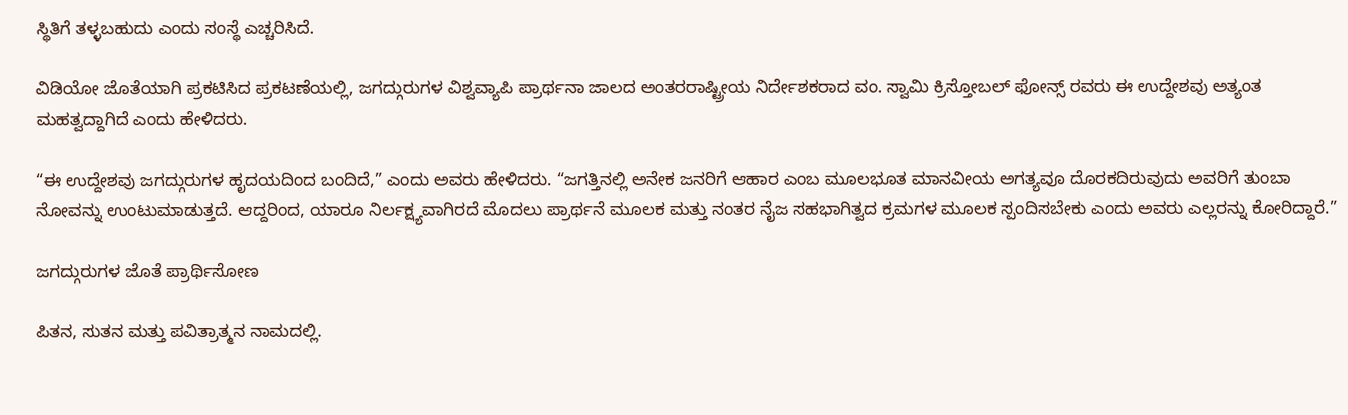ಸ್ಥಿತಿಗೆ ತಳ್ಳಬಹುದು ಎಂದು ಸಂಸ್ಥೆ ಎಚ್ಚರಿಸಿದೆ.

ವಿಡಿಯೋ ಜೊತೆಯಾಗಿ ಪ್ರಕಟಿಸಿದ ಪ್ರಕಟಣೆಯಲ್ಲಿ, ಜಗದ್ಗುರುಗಳ ವಿಶ್ವವ್ಯಾಪಿ ಪ್ರಾರ್ಥನಾ ಜಾಲದ ಅಂತರರಾಷ್ಟ್ರೀಯ ನಿರ್ದೇಶಕರಾದ ವಂ. ಸ್ವಾಮಿ ಕ್ರಿಸ್ತೋಬಲ್ ಫೋನ್ಸ್ ರವರು ಈ ಉದ್ದೇಶವು ಅತ್ಯಂತ ಮಹತ್ವದ್ದಾಗಿದೆ ಎಂದು ಹೇಳಿದರು.

“ಈ ಉದ್ದೇಶವು ಜಗದ್ಗುರುಗಳ ಹೃದಯದಿಂದ ಬಂದಿದೆ,” ಎಂದು ಅವರು ಹೇಳಿದರು. “ಜಗತ್ತಿನಲ್ಲಿ ಅನೇಕ ಜನರಿಗೆ ಆಹಾರ ಎಂಬ ಮೂಲಭೂತ ಮಾನವೀಯ ಅಗತ್ಯವೂ ದೊರಕದಿರುವುದು ಅವರಿಗೆ ತುಂಬಾ ನೋವನ್ನು ಉಂಟುಮಾಡುತ್ತದೆ. ಆದ್ದರಿಂದ, ಯಾರೂ ನಿರ್ಲಕ್ಷ್ಯವಾಗಿರದೆ ಮೊದಲು ಪ್ರಾರ್ಥನೆ ಮೂಲಕ ಮತ್ತು ನಂತರ ನೈಜ ಸಹಭಾಗಿತ್ವದ ಕ್ರಮಗಳ ಮೂಲಕ ಸ್ಪಂದಿಸಬೇಕು ಎಂದು ಅವರು ಎಲ್ಲರನ್ನು ಕೋರಿದ್ದಾರೆ.”

ಜಗದ್ಗುರುಗಳ ಜೊತೆ ಪ್ರಾರ್ಥಿಸೋಣ

ಪಿತನ, ಸುತನ ಮತ್ತು ಪವಿತ್ರಾತ್ಮನ ನಾಮದಲ್ಲಿ.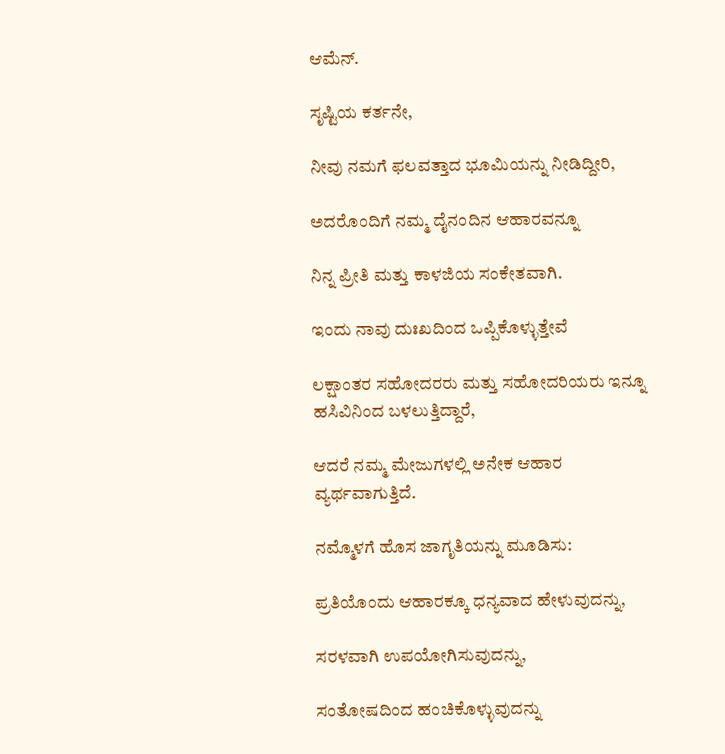ಆಮೆನ್.

ಸೃಷ್ಟಿಯ ಕರ್ತನೇ,

ನೀವು ನಮಗೆ ಫಲವತ್ತಾದ ಭೂಮಿಯನ್ನು ನೀಡಿದ್ದೀರಿ,

ಅದರೊಂದಿಗೆ ನಮ್ಮ ದೈನಂದಿನ ಆಹಾರವನ್ನೂ

ನಿನ್ನ ಪ್ರೀತಿ ಮತ್ತು ಕಾಳಜಿಯ ಸಂಕೇತವಾಗಿ.

ಇಂದು ನಾವು ದುಃಖದಿಂದ ಒಪ್ಪಿಕೊಳ್ಳುತ್ತೇವೆ

ಲಕ್ಷಾಂತರ ಸಹೋದರರು ಮತ್ತು ಸಹೋದರಿಯರು ಇನ್ನೂ ಹಸಿವಿನಿಂದ ಬಳಲುತ್ತಿದ್ದಾರೆ,

ಆದರೆ ನಮ್ಮ ಮೇಜುಗಳಲ್ಲಿ ಅನೇಕ ಆಹಾರ ವ್ಯರ್ಥವಾಗುತ್ತಿದೆ.

ನಮ್ಮೊಳಗೆ ಹೊಸ ಜಾಗೃತಿಯನ್ನು ಮೂಡಿಸು:

ಪ್ರತಿಯೊಂದು ಆಹಾರಕ್ಕೂ ಧನ್ಯವಾದ ಹೇಳುವುದನ್ನು,

ಸರಳವಾಗಿ ಉಪಯೋಗಿಸುವುದನ್ನು,

ಸಂತೋಷದಿಂದ ಹಂಚಿಕೊಳ್ಳುವುದನ್ನು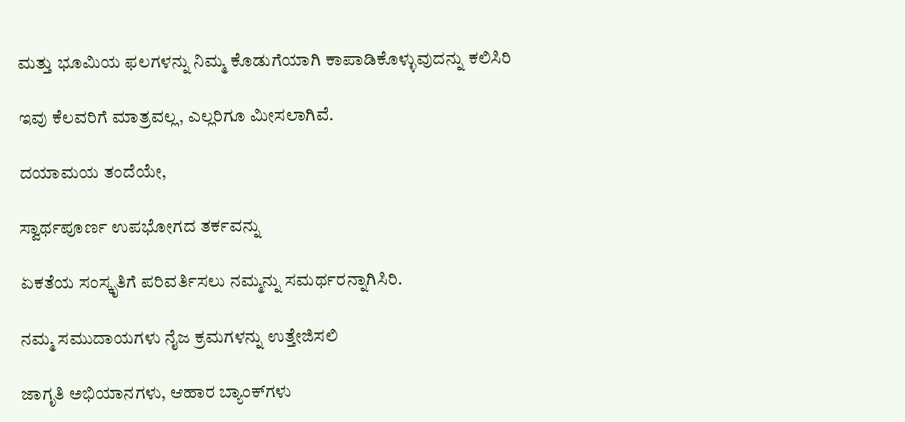ಮತ್ತು ಭೂಮಿಯ ಫಲಗಳನ್ನು ನಿಮ್ಮ ಕೊಡುಗೆಯಾಗಿ ಕಾಪಾಡಿಕೊಳ್ಳುವುದನ್ನು ಕಲಿಸಿರಿ

ಇವು ಕೆಲವರಿಗೆ ಮಾತ್ರವಲ್ಲ, ಎಲ್ಲರಿಗೂ ಮೀಸಲಾಗಿವೆ.

ದಯಾಮಯ ತಂದೆಯೇ,

ಸ್ವಾರ್ಥಪೂರ್ಣ ಉಪಭೋಗದ ತರ್ಕವನ್ನು

ಏಕತೆಯ ಸಂಸ್ಕೃತಿಗೆ ಪರಿವರ್ತಿಸಲು ನಮ್ಮನ್ನು ಸಮರ್ಥರನ್ನಾಗಿಸಿರಿ.

ನಮ್ಮ ಸಮುದಾಯಗಳು ನೈಜ ಕ್ರಮಗಳನ್ನು ಉತ್ತೇಜಿಸಲಿ

ಜಾಗೃತಿ ಅಭಿಯಾನಗಳು, ಆಹಾರ ಬ್ಯಾಂಕ್‌ಗಳು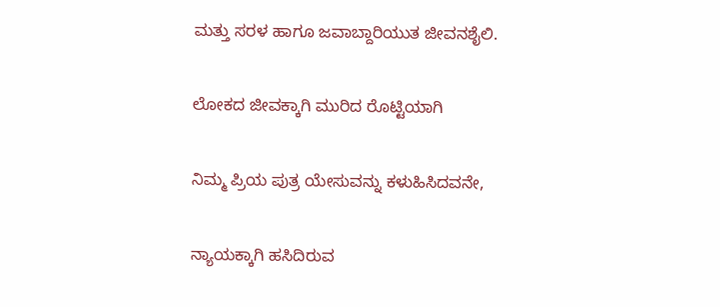ಮತ್ತು ಸರಳ ಹಾಗೂ ಜವಾಬ್ದಾರಿಯುತ ಜೀವನಶೈಲಿ.

ಲೋಕದ ಜೀವಕ್ಕಾಗಿ ಮುರಿದ ರೊಟ್ಟಿಯಾಗಿ

ನಿಮ್ಮ ಪ್ರಿಯ ಪುತ್ರ ಯೇಸುವನ್ನು ಕಳುಹಿಸಿದವನೇ,

ನ್ಯಾಯಕ್ಕಾಗಿ ಹಸಿದಿರುವ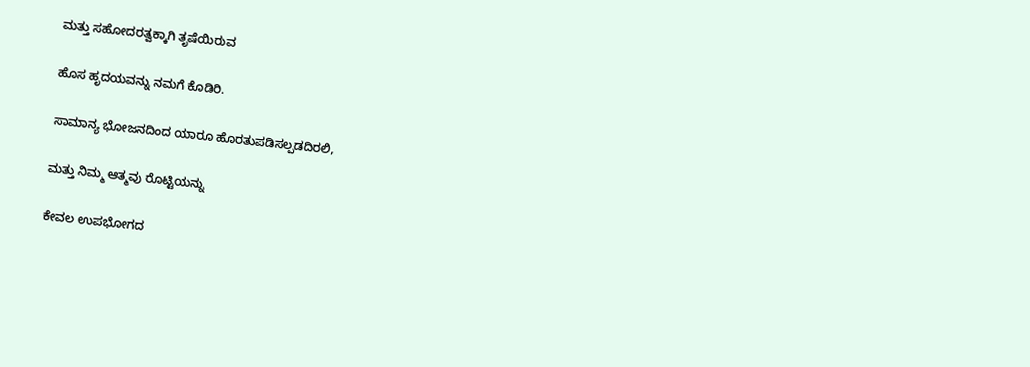ಮತ್ತು ಸಹೋದರತ್ವಕ್ಕಾಗಿ ತೃಷೆಯಿರುವ

ಹೊಸ ಹೃದಯವನ್ನು ನಮಗೆ ಕೊಡಿರಿ.

ಸಾಮಾನ್ಯ ಭೋಜನದಿಂದ ಯಾರೂ ಹೊರತುಪಡಿಸಲ್ಪಡದಿರಲಿ,

ಮತ್ತು ನಿಮ್ಮ ಆತ್ಮವು ರೊಟ್ಟಿಯನ್ನು

ಕೇವಲ ಉಪಭೋಗದ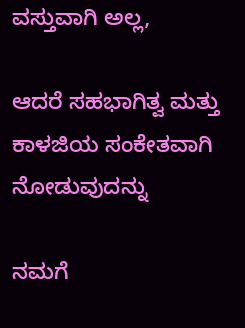ವಸ್ತುವಾಗಿ ಅಲ್ಲ,

ಆದರೆ ಸಹಭಾಗಿತ್ವ ಮತ್ತು ಕಾಳಜಿಯ ಸಂಕೇತವಾಗಿ ನೋಡುವುದನ್ನು

ನಮಗೆ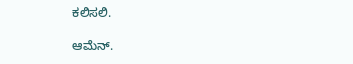ಕಲಿಸಲಿ.

ಆಮೆನ್.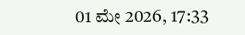01 ಮೇ 2026, 17:33